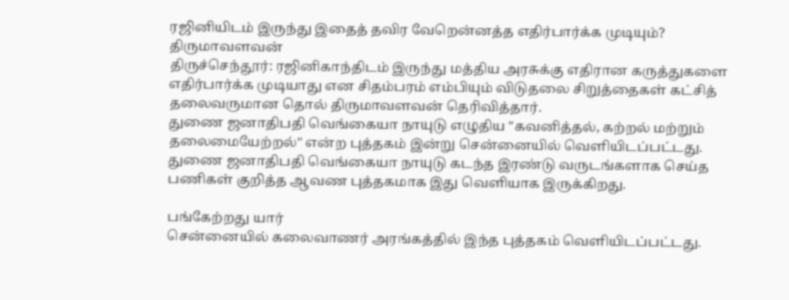ரஜினியிடம் இருந்து இதைத் தவிர வேறென்னத்த எதிர்பார்க்க முடியும்? திருமாவளவன்
திருச்செந்தூர்: ரஜினிகாந்திடம் இருந்து மத்திய அரசுக்கு எதிரான கருத்துகளை எதிர்பார்க்க முடியாது என சிதம்பரம் எம்பியும் விடுதலை சிறுத்தைகள் கட்சித் தலைவருமான தொல் திருமாவளவன் தெரிவித்தார்.
துணை ஜனாதிபதி வெங்கையா நாயுடு எழுதிய "கவனித்தல், கற்றல் மற்றும் தலைமையேற்றல்" என்ற புத்தகம் இன்று சென்னையில் வெளியிடப்பட்டது. துணை ஜனாதிபதி வெங்கையா நாயுடு கடந்த இரண்டு வருடங்களாக செய்த பணிகள் குறித்த ஆவண புத்தகமாக இது வெளியாக இருக்கிறது.

பங்கேற்றது யார்
சென்னையில் கலைவாணர் அரங்கத்தில் இந்த புத்தகம் வெளியிடப்பட்டது.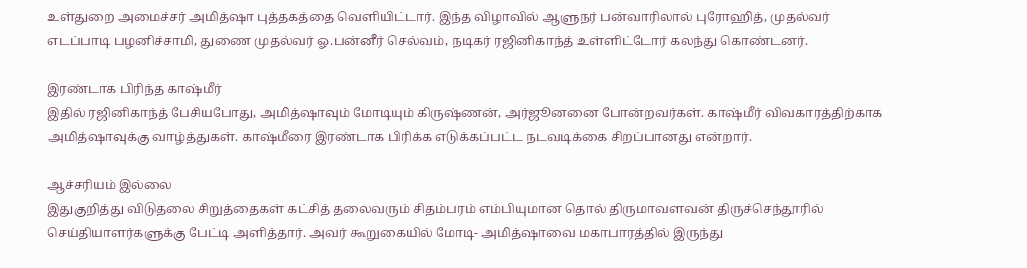உள்துறை அமைச்சர் அமித்ஷா புத்தகத்தை வெளியிட்டார். இந்த விழாவில் ஆளுநர் பன்வாரிலால் புரோஹித், முதல்வர் எடப்பாடி பழனிச்சாமி, துணை முதல்வர் ஓ.பன்னீர் செல்வம், நடிகர் ரஜினிகாந்த் உள்ளிட்டோர் கலந்து கொண்டனர்.

இரண்டாக பிரிந்த காஷ்மீர்
இதில் ரஜினிகாந்த் பேசியபோது, அமித்ஷாவும் மோடியும் கிருஷ்ணன், அர்ஜூனனை போன்றவர்கள். காஷ்மீர் விவகாரத்திற்காக அமித்ஷாவுக்கு வாழ்த்துகள். காஷ்மீரை இரண்டாக பிரிக்க எடுக்கப்பட்ட நடவடிக்கை சிறப்பானது என்றார்.

ஆச்சரியம் இல்லை
இதுகுறித்து விடுதலை சிறுத்தைகள் கட்சித் தலைவரும் சிதம்பரம் எம்பியுமான தொல் திருமாவளவன் திருச்செந்தூரில் செய்தியாளர்களுக்கு பேட்டி அளித்தார். அவர் கூறுகையில் மோடி- அமித்ஷாவை மகாபாரத்தில் இருந்து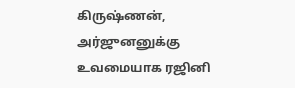கிருஷ்ணன், அர்ஜுனனுக்கு உவமையாக ரஜினி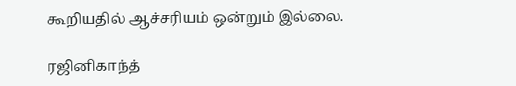கூறியதில் ஆச்சரியம் ஒன்றும் இல்லை.

ரஜினிகாந்த்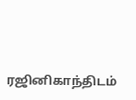ரஜினிகாந்திடம்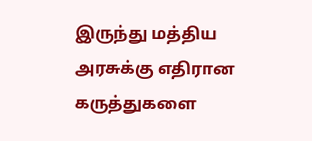இருந்து மத்திய அரசுக்கு எதிரான கருத்துகளை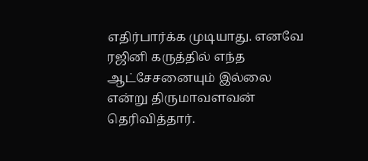எதிர்பார்க்க முடியாது. எனவே ரஜினி கருத்தில் எந்த ஆட்சேசனையும் இல்லை என்று திருமாவளவன் தெரிவித்தார்.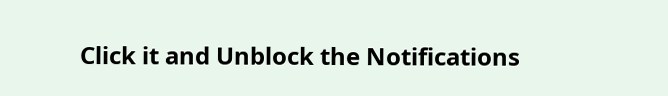Click it and Unblock the Notifications